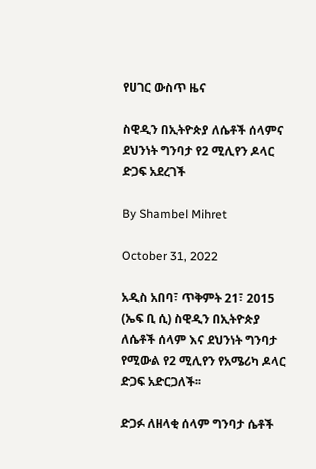የሀገር ውስጥ ዜና

ስዊዲን በኢትዮጵያ ለሴቶች ሰላምና ደህንነት ግንባታ የ2 ሚሊየን ዶላር ድጋፍ አደረገች

By Shambel Mihret

October 31, 2022

አዲስ አበባ፣ ጥቅምት 21፣ 2015 (ኤፍ ቢ ሲ) ስዊዲን በኢትዮጵያ ለሴቶች ሰላም እና ደህንነት ግንባታ የሚውል የ2 ሚሊየን የአሜሪካ ዶላር ድጋፍ አድርጋለች፡፡

ድጋፉ ለዘላቂ ሰላም ግንባታ ሴቶች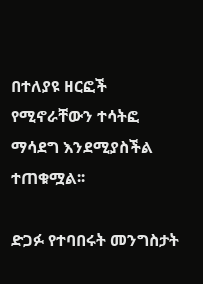በተለያዩ ዘርፎች የሚኖራቸውን ተሳትፎ ማሳደግ እንደሚያስችል ተጠቁሟል፡፡

ድጋፉ የተባበሩት መንግስታት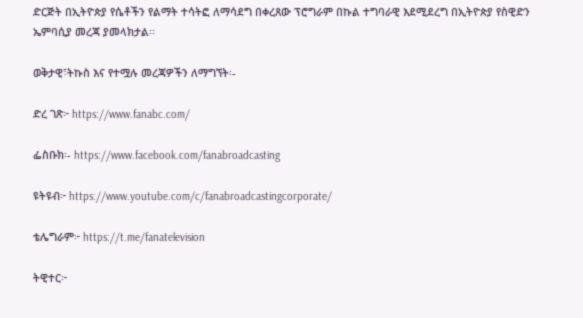ድርጅት በኢትዮጵያ የሴቶችን የልማት ተሳትፎ ለማሳደግ በቀረጸው ፕሮግራም በኩል ተግባራዊ እደሚደረግ በኢትዮጵያ የስዊድን ኤምባሲያ መረጃ ያመላክታል፡፡

ወቅታዊ፣ትኩስ እና የተሟሉ መረጃዎችን ለማግኘት፡-

ድረ ገጽ፦ https://www.fanabc.com/

ፌስቡክ፡- https://www.facebook.com/fanabroadcasting

ዩትዩብ፦ https://www.youtube.com/c/fanabroadcastingcorporate/

ቴሌግራም፦ https://t.me/fanatelevision

ትዊተር፦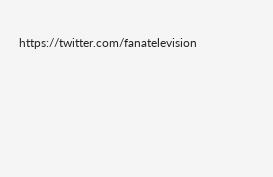https://twitter.com/fanatelevision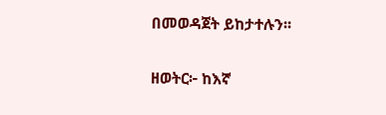በመወዳጀት ይከታተሉን፡፡

ዘወትር፦ ከእኛ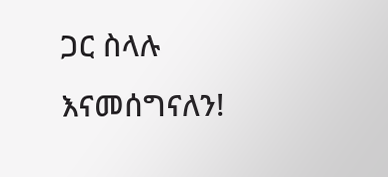ጋር ስላሉ እናመሰግናለን!